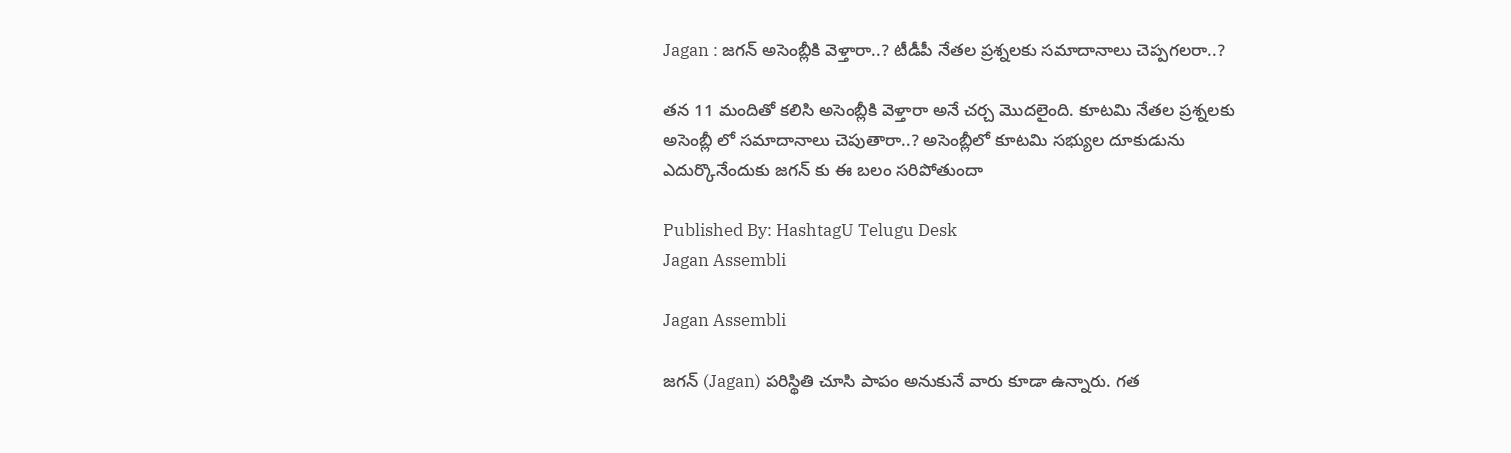Jagan : జగన్ అసెంబ్లీకి వెళ్తారా..? టీడీపీ నేతల ప్రశ్నలకు సమాదానాలు చెప్పగలరా..?

తన 11 మందితో కలిసి అసెంబ్లీకి వెళ్తారా అనే చర్చ మొదలైంది. కూటమి నేతల ప్రశ్నలకు అసెంబ్లీ లో సమాదానాలు చెపుతారా..? అసెంబ్లీలో కూటమి సభ్యుల దూకుడును ఎదుర్కొనేందుకు జగన్ కు ఈ బలం సరిపోతుందా

Published By: HashtagU Telugu Desk
Jagan Assembli

Jagan Assembli

జగన్ (Jagan) పరిస్థితి చూసి పాపం అనుకునే వారు కూడా ఉన్నారు. గత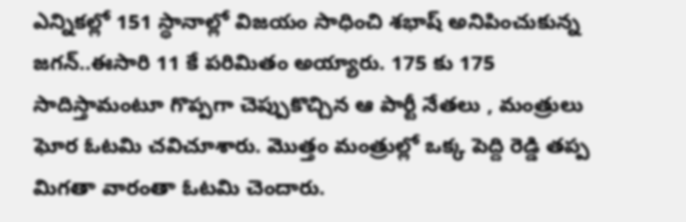ఎన్నికల్లో 151 స్థానాల్లో విజయం సాధించి శభాష్ అనిపించుకున్న జగన్..ఈసారి 11 కే పరిమితం అయ్యారు. 175 కు 175 సాదిస్తామంటూ గొప్పగా చెప్పుకొచ్చిన ఆ పార్టీ నేతలు , మంత్రులు ఘోర ఓటమి చవిచూశారు. మొత్తం మంత్రుల్లో ఒక్క పెద్ది రెడ్డి తప్ప మిగతా వారంతా ఓటమి చెందారు.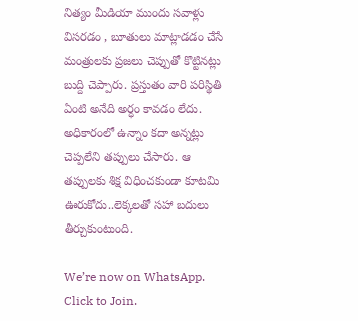నిత్యం మీడియా ముందు సవాళ్లు విసరడం , బూతులు మాట్లాడడం చేసే మంత్రులకు ప్రజలు చెప్పుతో కొట్టినట్లు బుద్ది చెప్పారు. ప్రస్తుతం వారి పరిస్థితి ఏంటి అనేది అర్ధం కావడం లేదు. అధికారంలో ఉన్నాం కదా అన్నట్లు చెప్పలేని తప్పులు చేసారు. ఆ తప్పులకు శిక్ష విధించకుండా కూటమి ఊరుకోదు..లెక్కలతో సహా బదులు తీర్చుకుంటుంది.

We’re now on WhatsApp. Click to Join.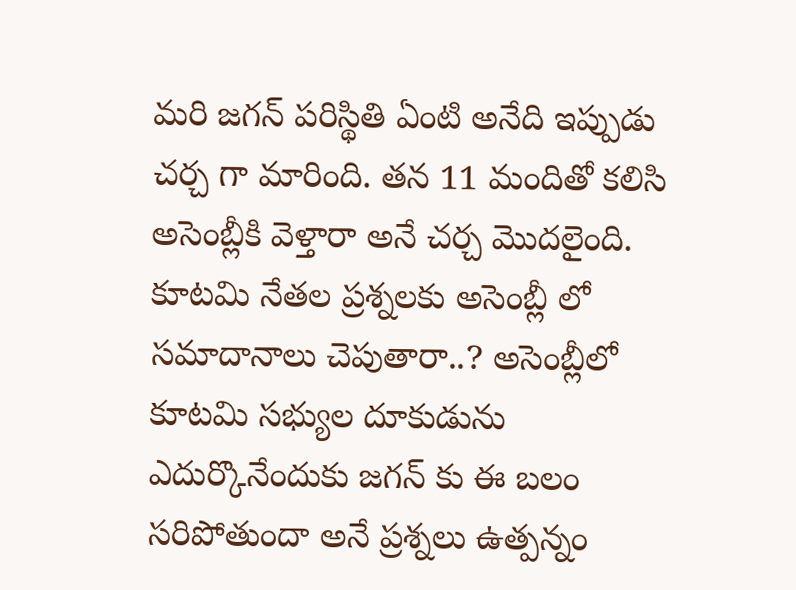మరి జగన్ పరిస్థితి ఏంటి అనేది ఇప్పుడు చర్చ గా మారింది. తన 11 మందితో కలిసి అసెంబ్లీకి వెళ్తారా అనే చర్చ మొదలైంది. కూటమి నేతల ప్రశ్నలకు అసెంబ్లీ లో సమాదానాలు చెపుతారా..? అసెంబ్లీలో కూటమి సభ్యుల దూకుడును ఎదుర్కొనేందుకు జగన్ కు ఈ బలం సరిపోతుందా అనే ప్రశ్నలు ఉత్పన్నం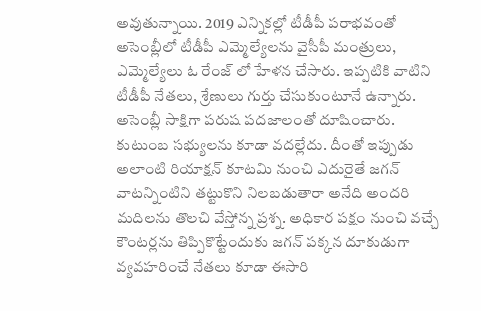అవుతున్నాయి. 2019 ఎన్నికల్లో టీడీపీ పరాభవంతో అసెంబ్లీలో టీడీపీ ఎమ్మెల్యేలను వైసీపీ మంత్రులు, ఎమ్మెల్యేలు ఓ రేంజ్ లో హేళన చేసారు. ఇప్పటికి వాటిని టీడీపీ నేతలు, శ్రేణులు గుర్తు చేసుకుంటూనే ఉన్నారు. అసెంబ్లీ సాక్షిగా పరుష పదజాలంతో దూషించారు. కుటుంబ సభ్యులను కూడా వదల్లేదు. దీంతో ఇప్పుడు అలాంటి రియాక్షన్ కూటమి నుంచి ఎదురైతే జగన్ వాటన్నింటిని తట్టుకొని నిలబడుతారా అనేది అందరి మదిలను తొలచి వేస్తోన్న ప్రశ్న. అధికార పక్షం నుంచి వచ్చే కౌంటర్లను తిప్పికొట్టేందుకు జగన్ పక్కన దూకుడుగా వ్యవహరించే నేతలు కూడా ఈసారి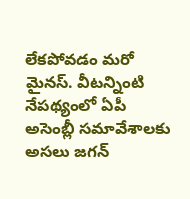లేకపోవడం మరో మైనస్. వీటన్నింటి నేపథ్యంలో ఏపీ అసెంబ్లీ సమావేశాలకు అసలు జగన్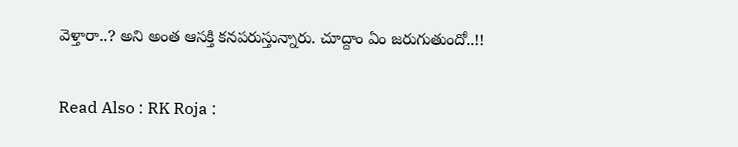వెళ్తారా..? అని అంత ఆసక్తి కనపరుస్తున్నారు. చూద్దాం ఏం జరుగుతుందో..!!

Read Also : RK Roja :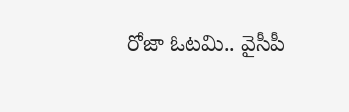రోజా ఓటమి.. వైసీపీ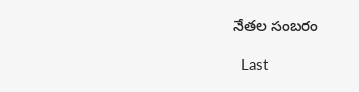నేతల సంబరం

  Last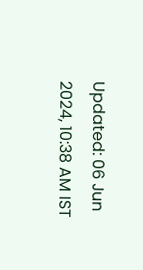Updated: 06 Jun 2024, 10:38 AM IST